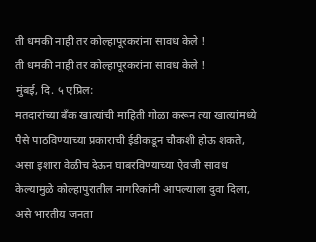ती धमकी नाही तर कोल्हापूरकरांना सावध केले !
ती धमकी नाही तर कोल्हापूरकरांना सावध केले !
मुंबई, दि. ५ एप्रिल:
मतदारांच्या बँक खात्यांची माहिती गोळा करून त्या खात्यांमध्ये पैसे पाठविण्याच्या प्रकाराची ईडीकडून चौकशी होऊ शकते, असा इशारा वेळीच देऊन घाबरविण्याच्या ऐवजी सावध केल्यामुळे कोल्हापुरातील नागरिकांनी आपल्याला दुवा दिला, असे भारतीय जनता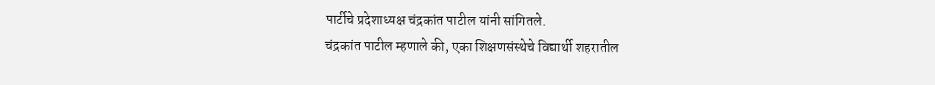पार्टीचे प्रदेशाध्यक्ष चंद्रकांत पाटील यांनी सांगितले.
चंद्रकांत पाटील म्हणाले की, एका शिक्षणसंस्थेचे विद्यार्थी शहरातील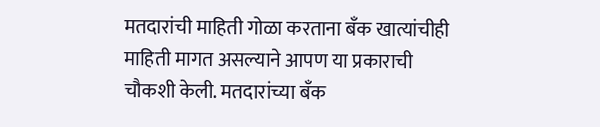मतदारांची माहिती गोळा करताना बँक खात्यांचीही माहिती मागत असल्याने आपण या प्रकाराची चौकशी केली. मतदारांच्या बँक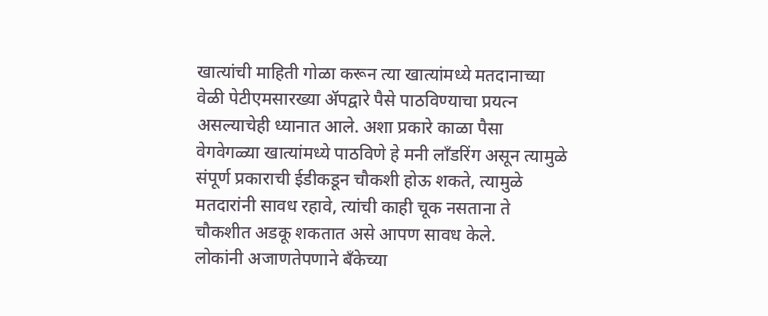खात्यांची माहिती गोळा करून त्या खात्यांमध्ये मतदानाच्या वेळी पेटीएमसारख्या ॲपद्वारे पैसे पाठविण्याचा प्रयत्न असल्याचेही ध्यानात आले. अशा प्रकारे काळा पैसा वेगवेगळ्या खात्यांमध्ये पाठविणे हे मनी लाँडरिंग असून त्यामुळे संपूर्ण प्रकाराची ईडीकडून चौकशी होऊ शकते, त्यामुळे मतदारांनी सावध रहावे, त्यांची काही चूक नसताना ते चौकशीत अडकू शकतात असे आपण सावध केले.
लोकांनी अजाणतेपणाने बँकेच्या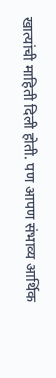खात्यांची माहिती दिली होती. पण आपण संभाव्य आर्थिक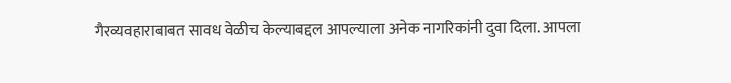गैरव्यवहाराबाबत सावध वेळीच केल्याबद्दल आपल्याला अनेक नागरिकांनी दुवा दिला. आपला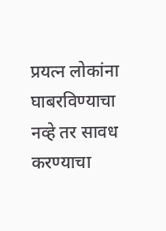प्रयत्न लोकांना घाबरविण्याचा नव्हे तर सावध करण्याचा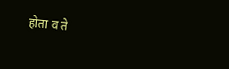होता व ते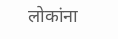लोकांना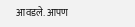आवडले. आपण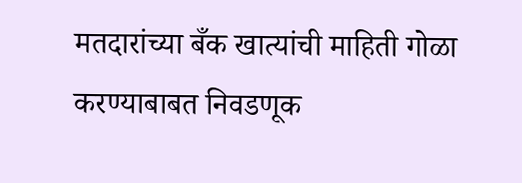मतदारांच्या बँक खात्यांची माहिती गोळा करण्याबाबत निवडणूक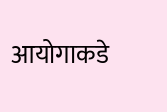आयोगाकडे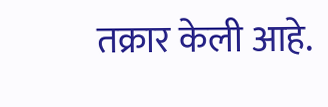तक्रार केली आहे.